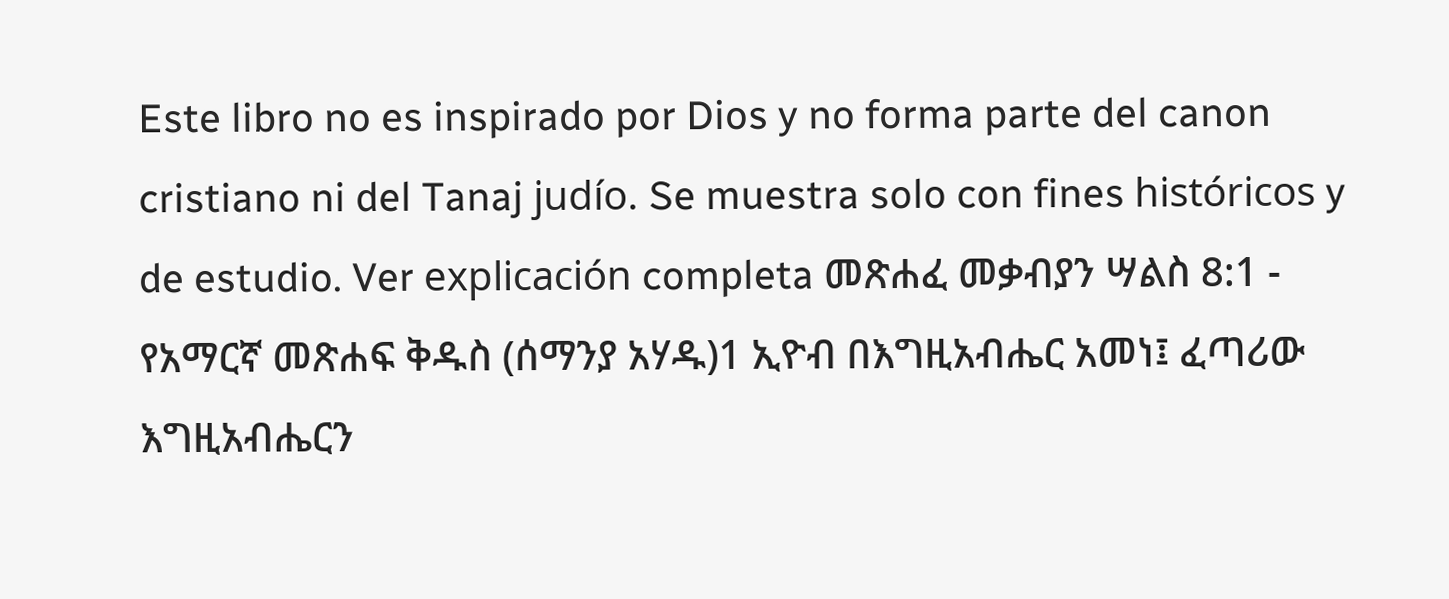Este libro no es inspirado por Dios y no forma parte del canon cristiano ni del Tanaj judío. Se muestra solo con fines históricos y de estudio. Ver explicación completa መጽሐፈ መቃብያን ሣልስ 8:1 - የአማርኛ መጽሐፍ ቅዱስ (ሰማንያ አሃዱ)1 ኢዮብ በእግዚአብሔር አመነ፤ ፈጣሪው እግዚአብሔርን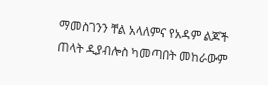ማመስገንን ቸል አላለምና የአዳም ልጆች ጠላት ዲያብሎስ ካመጣበት መከራውም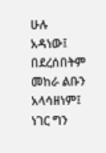ሁሉ አዳነው፤ በደረሰበትም መከራ ልቡን አላሳዘነም፤ ነገር ግን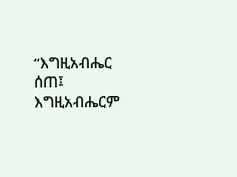“እግዚአብሔር ሰጠ፤ እግዚአብሔርም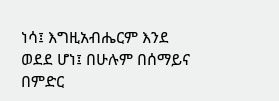ነሳ፤ እግዚአብሔርም እንደ ወደደ ሆነ፤ በሁሉም በሰማይና በምድር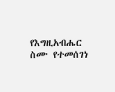የእግዚአብሔር ስሙ የተመሰገነ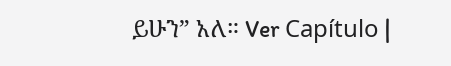ይሁን” አለ። Ver Capítulo |